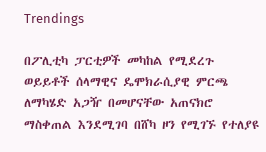Trendings

በፖሊቲካ ፓርቲዎች መካከል የሚደረጉ ወይይቶች ሰላማዊና ዴሞክራሲያዊ ምርጫ ለማካሄድ አጋዥ በመሆናቸው አጠናክሮ ማስቀጠል እንደሚገባ በሸካ ዞን የሚገኙ የተለያዩ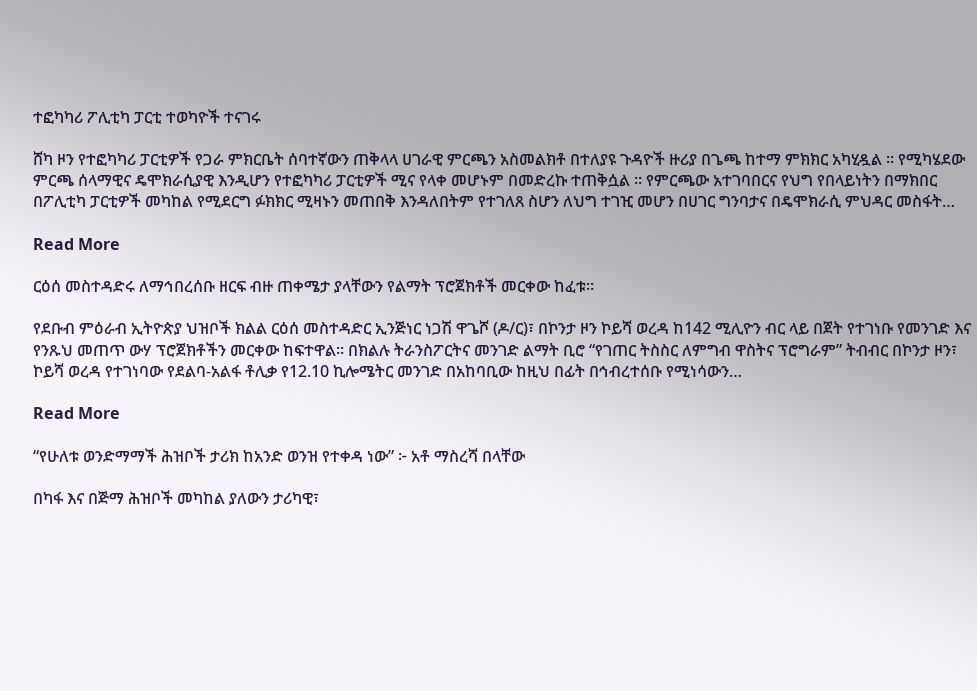ተፎካካሪ ፖሊቲካ ፓርቲ ተወካዮች ተናገሩ

ሸካ ዞን የተፎካካሪ ፓርቲዎች የጋራ ምክርቤት ሰባተኛውን ጠቅላላ ሀገራዊ ምርጫን አስመልክቶ በተለያዩ ጉዳዮች ዙሪያ በጌጫ ከተማ ምክክር አካሂዷል ። የሚካሄደው ምርጫ ሰላማዊና ዴሞክራሲያዊ እንዲሆን የተፎካካሪ ፓርቲዎች ሚና የላቀ መሆኑም በመድረኩ ተጠቅሷል ። የምርጫው አተገባበርና የህግ የበላይነትን በማክበር በፖሊቲካ ፓርቲዎች መካከል የሚደርግ ፉክክር ሚዛኑን መጠበቅ እንዳለበትም የተገለጸ ስሆን ለህግ ተገዢ መሆን በሀገር ግንባታና በዴሞክራሲ ምህዳር መስፋት…

Read More

ርዕሰ መስተዳድሩ ለማኅበረሰቡ ዘርፍ ብዙ ጠቀሜታ ያላቸውን የልማት ፕሮጀክቶች መርቀው ከፈቱ።

የደቡብ ምዕራብ ኢትዮጵያ ህዝቦች ክልል ርዕሰ መስተዳድር ኢንጅነር ነጋሽ ዋጌሾ (ዶ/ር)፣ በኮንታ ዞን ኮይሻ ወረዳ ከ142 ሚሊዮን ብር ላይ በጀት የተገነቡ የመንገድ እና የንጹህ መጠጥ ውሃ ፕሮጀክቶችን መርቀው ከፍተዋል። በክልሉ ትራንስፖርትና መንገድ ልማት ቢሮ “የገጠር ትስስር ለምግብ ዋስትና ፕሮግራም” ትብብር በኮንታ ዞን፣ ኮይሻ ወረዳ የተገነባው የደልባ-አልፋ ቶሊቃ የ12.10 ኪሎሜትር መንገድ በአከባቢው ከዚህ በፊት በኅብረተሰቡ የሚነሳውን…

Read More

“የሁለቱ ወንድማማች ሕዝቦች ታሪክ ከአንድ ወንዝ የተቀዳ ነው” ፦ አቶ ማስረሻ በላቸው

በካፋ እና በጅማ ሕዝቦች መካከል ያለውን ታሪካዊ፣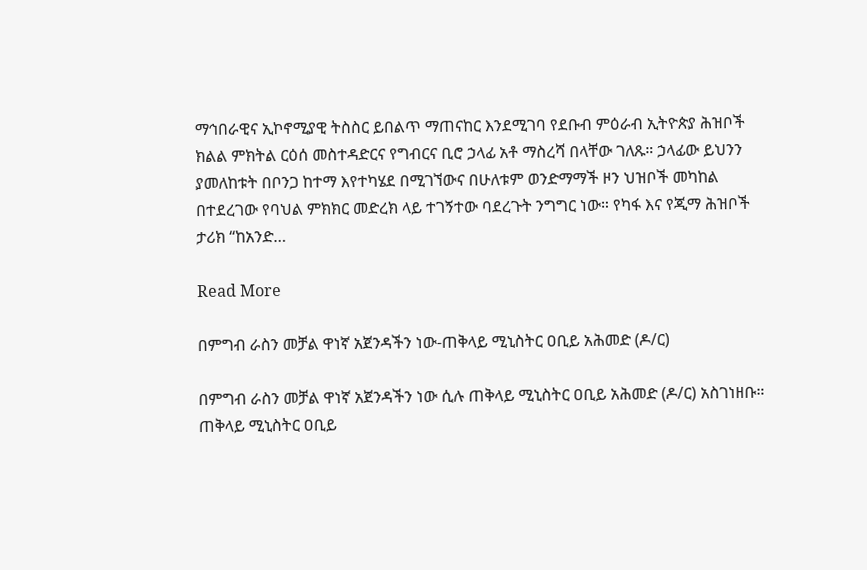ማኅበራዊና ኢኮኖሚያዊ ትስስር ይበልጥ ማጠናከር እንደሚገባ የደቡብ ምዕራብ ኢትዮጵያ ሕዝቦች ክልል ምክትል ርዕሰ መስተዳድርና የግብርና ቢሮ ኃላፊ አቶ ማስረሻ በላቸው ገለጹ። ኃላፊው ይህንን ያመለከቱት በቦንጋ ከተማ እየተካሄደ በሚገኘውና በሁለቱም ወንድማማች ዞን ህዝቦች መካከል በተደረገው የባህል ምክክር መድረክ ላይ ተገኝተው ባደረጉት ንግግር ነው። የካፋ እና የጂማ ሕዝቦች ታሪክ “ከአንድ…

Read More

በምግብ ራስን መቻል ዋነኛ አጀንዳችን ነው-ጠቅላይ ሚኒስትር ዐቢይ አሕመድ (ዶ/ር)

በምግብ ራስን መቻል ዋነኛ አጀንዳችን ነው ሲሉ ጠቅላይ ሚኒስትር ዐቢይ አሕመድ (ዶ/ር) አስገነዘቡ። ጠቅላይ ሚኒስትር ዐቢይ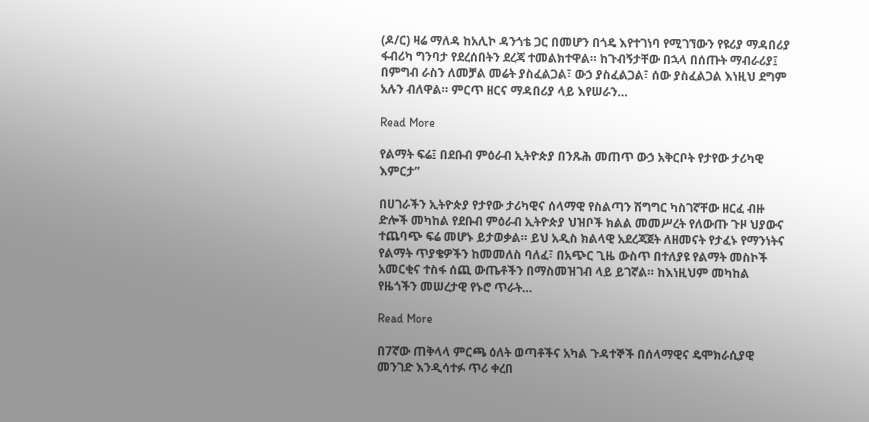(ዶ/ር) ዛሬ ማለዳ ከአሊኮ ዳንጎቴ ጋር በመሆን በጎዴ እየተገነባ የሚገኘውን የዩሪያ ማዳበሪያ ፋብሪካ ግንባታ የደረሰበትን ደረጃ ተመልክተዋል። ከጉብኝታቸው በኋላ በሰጡት ማብራሪያ፤ በምግብ ራስን ለመቻል መሬት ያስፈልጋል፣ ውኃ ያስፈልጋል፣ ሰው ያስፈልጋል እነዚህ ደግም አሉን ብለዋል። ምርጥ ዘርና ማዳበሪያ ላይ እየሠራን…

Read More

የልማት ፍሬ፤ በደቡብ ምዕራብ ኢትዮጵያ በንጹሕ መጠጥ ውኃ አቅርቦት የታየው ታሪካዊ እምርታ”

በሀገራችን ኢትዮጵያ የታየው ታሪካዊና ሰላማዊ የስልጣን ሽግግር ካስገኛቸው ዘርፈ ብዙ ድሎች መካከል የደቡብ ምዕራብ ኢትዮጵያ ህዝቦች ክልል መመሥረት የለውጡ ጉዞ ህያውና ተጨባጭ ፍሬ መሆኑ ይታወቃል። ይህ አዲስ ክልላዊ አደረጃጀት ለዘመናት የታፈኑ የማንነትና የልማት ጥያቄዎችን ከመመለስ ባለፈ፣ በአጭር ጊዜ ውስጥ በተለያዩ የልማት መስኮች አመርቂና ተስፋ ሰጪ ውጤቶችን በማስመዝገብ ላይ ይገኛል። ከእነዚህም መካከል የዜጎችን መሠረታዊ የኑሮ ጥራት…

Read More

በ7ኛው ጠቅላላ ምርጫ ዕለት ወጣቶችና አካል ጉዳተኞች በሰላማዊና ዴሞክራሲያዊ መንገድ እንዲሳተፉ ጥሪ ቀረበ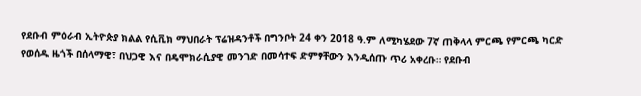የደቡብ ምዕራብ ኢትዮጵያ ክልል የሲቪክ ማህበራት ፕሬዝዳንቶች በግንቦት 24 ቀን 2018 ዓ.ም ለሚካሄደው 7ኛ ጠቅላላ ምርጫ የምርጫ ካርድ የወሰዱ ዜጎች በሰላማዊ፣ በህጋዊ እና በዴሞክራሲያዊ መንገድ በመሳተፍ ድምፃቸውን እንዲሰጡ ጥሪ አቀረቡ። የደቡብ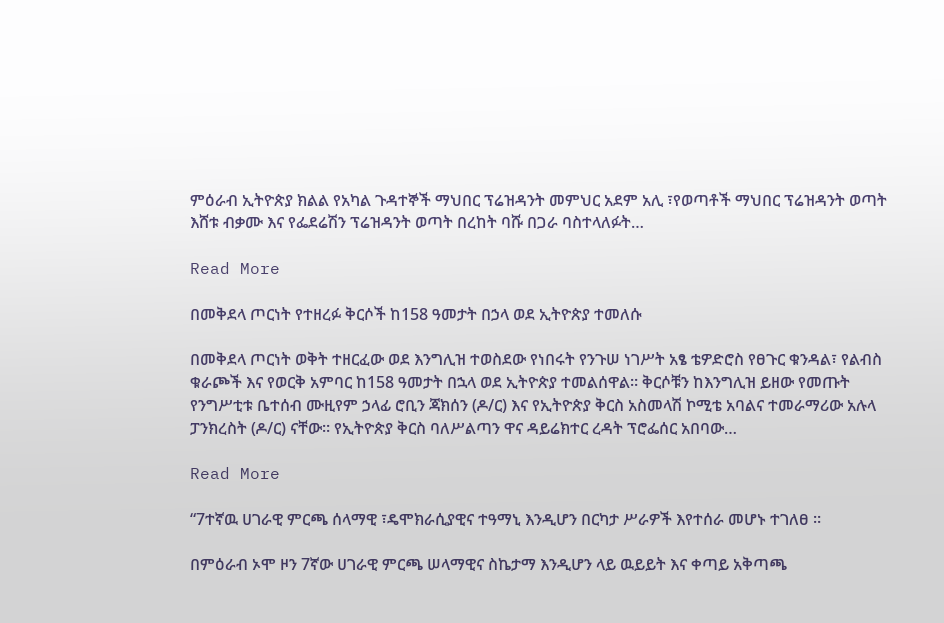ምዕራብ ኢትዮጵያ ክልል የአካል ጉዳተኞች ማህበር ፕሬዝዳንት መምህር አደም አሊ ፣የወጣቶች ማህበር ፕሬዝዳንት ወጣት እሸቱ ብቃሙ እና የፌደሬሽን ፕሬዝዳንት ወጣት በረከት ባሹ በጋራ ባስተላለፉት…

Read More

በመቅደላ ጦርነት የተዘረፉ ቅርሶች ከ158 ዓመታት በኃላ ወደ ኢትዮጵያ ተመለሱ

በመቅደላ ጦርነት ወቅት ተዘርፈው ወደ እንግሊዝ ተወስደው የነበሩት የንጉሠ ነገሥት አፄ ቴዎድሮስ የፀጉር ቁንዳል፣ የልብስ ቁራጮች እና የወርቅ አምባር ከ158 ዓመታት በኋላ ወደ ኢትዮጵያ ተመልሰዋል። ቅርሶቹን ከእንግሊዝ ይዘው የመጡት የንግሥቲቱ ቤተሰብ ሙዚየም ኃላፊ ሮቢን ጃክሰን (ዶ/ር) እና የኢትዮጵያ ቅርስ አስመላሽ ኮሚቴ አባልና ተመራማሪው አሉላ ፓንክረስት (ዶ/ር) ናቸው። የኢትዮጵያ ቅርስ ባለሥልጣን ዋና ዳይሬክተር ረዳት ፕሮፌሰር አበባው…

Read More

“7ተኛዉ ሀገራዊ ምርጫ ሰላማዊ ፣ዴሞክራሲያዊና ተዓማኒ እንዲሆን በርካታ ሥራዎች እየተሰራ መሆኑ ተገለፀ ።

በምዕራብ ኦሞ ዞን 7ኛው ሀገራዊ ምርጫ ሠላማዊና ስኬታማ እንዲሆን ላይ ዉይይት እና ቀጣይ አቅጣጫ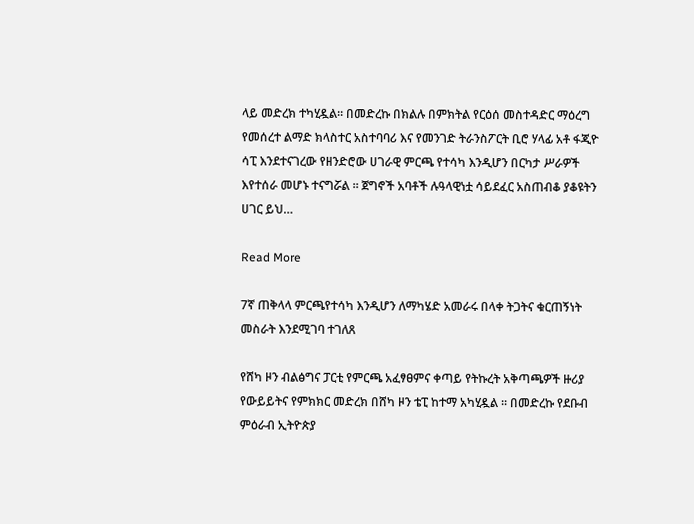ላይ መድረክ ተካሂዷል። በመድረኩ በክልሉ በምክትል የርዕሰ መስተዳድር ማዕረግ የመሰረተ ልማድ ክላስተር አስተባባሪ እና የመንገድ ትራንስፖርት ቢሮ ሃላፊ አቶ ፋጂዮ ሳፒ እንደተናገረው የዘንድሮው ሀገራዊ ምርጫ የተሳካ እንዲሆን በርካታ ሥራዎች እየተሰራ መሆኑ ተናግሯል ። ጀግኖች አባቶች ሉዓላዊነቷ ሳይደፈር አስጠብቆ ያቆዩትን ሀገር ይህ…

Read More

7ኛ ጠቅላላ ምርጫየተሳካ እንዲሆን ለማካሄድ አመራሩ በላቀ ትጋትና ቁርጠኝነት መስራት እንደሚገባ ተገለጸ

የሸካ ዞን ብልፅግና ፓርቲ የምርጫ አፈፃፀምና ቀጣይ የትኩረት አቅጣጫዎች ዙሪያ የውይይትና የምክክር መድረክ በሸካ ዞን ቴፒ ከተማ አካሂዷል ። በመድረኩ የደቡብ ምዕራብ ኢትዮጵያ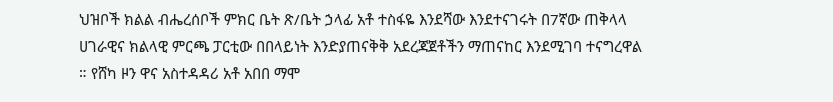ህዝቦች ክልል ብሔረሰቦች ምክር ቤት ጽ/ቤት ኃላፊ አቶ ተስፋዬ እንደሻው እንደተናገሩት በ7ኛው ጠቅላላ ሀገራዊና ክልላዊ ምርጫ ፓርቲው በበላይነት እንድያጠናቅቅ አደረጃጀቶችን ማጠናከር እንደሚገባ ተናግረዋል ። የሸካ ዞን ዋና አስተዳዳሪ አቶ አበበ ማሞ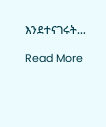እንደተናገሩት…

Read More